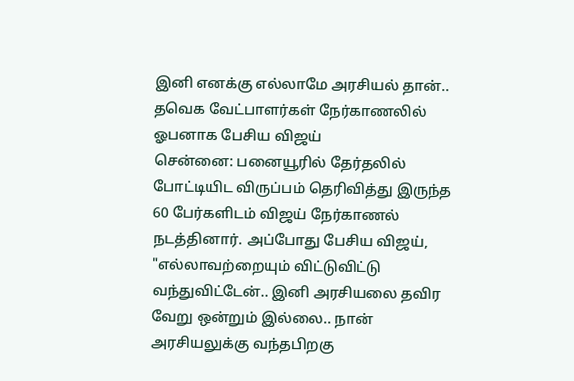இனி எனக்கு எல்லாமே அரசியல் தான்.. தவெக வேட்பாளர்கள் நேர்காணலில் ஓபனாக பேசிய விஜய்
சென்னை: பனையூரில் தேர்தலில் போட்டியிட விருப்பம் தெரிவித்து இருந்த 60 பேர்களிடம் விஜய் நேர்காணல் நடத்தினார். அப்போது பேசிய விஜய், "எல்லாவற்றையும் விட்டுவிட்டு வந்துவிட்டேன்.. இனி அரசியலை தவிர வேறு ஒன்றும் இல்லை.. நான் அரசியலுக்கு வந்தபிறகு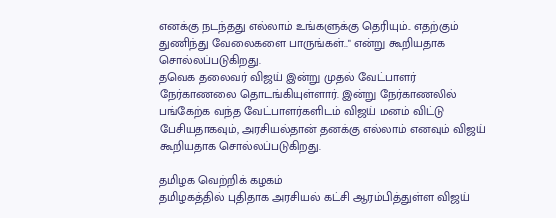எனக்கு நடந்தது எல்லாம் உங்களுக்கு தெரியும்.. எதற்கும் துணிந்து வேலைகளை பாருங்கள்.." என்று கூறியதாக சொல்லப்படுகிறது.
தவெக தலைவர் விஜய் இன்று முதல் வேட்பாளர் நேர்காணலை தொடங்கியுள்ளார். இன்று நேர்காணலில் பங்கேற்க வந்த வேட்பாளர்களிடம் விஜய் மனம் விட்டு பேசியதாகவும், அரசியல்தான் தனக்கு எல்லாம் எனவும் விஜய் கூறியதாக சொல்லப்படுகிறது.

தமிழக வெற்றிக் கழகம்
தமிழகத்தில் புதிதாக அரசியல் கட்சி ஆரம்பித்துள்ள விஜய்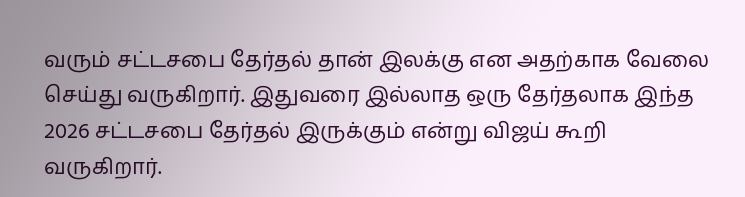வரும் சட்டசபை தேர்தல் தான் இலக்கு என அதற்காக வேலை செய்து வருகிறார். இதுவரை இல்லாத ஒரு தேர்தலாக இந்த 2026 சட்டசபை தேர்தல் இருக்கும் என்று விஜய் கூறி வருகிறார்.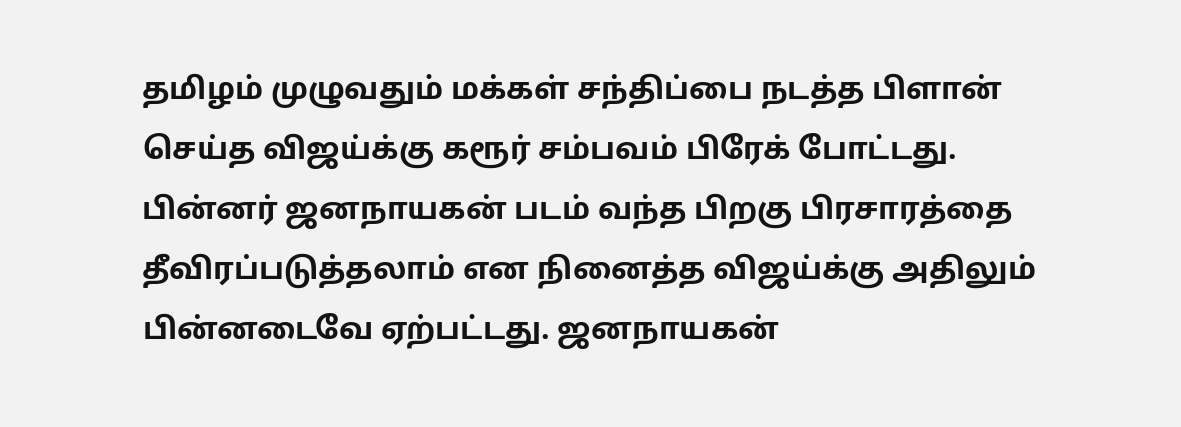தமிழம் முழுவதும் மக்கள் சந்திப்பை நடத்த பிளான் செய்த விஜய்க்கு கரூர் சம்பவம் பிரேக் போட்டது. பின்னர் ஜனநாயகன் படம் வந்த பிறகு பிரசாரத்தை தீவிரப்படுத்தலாம் என நினைத்த விஜய்க்கு அதிலும் பின்னடைவே ஏற்பட்டது. ஜனநாயகன்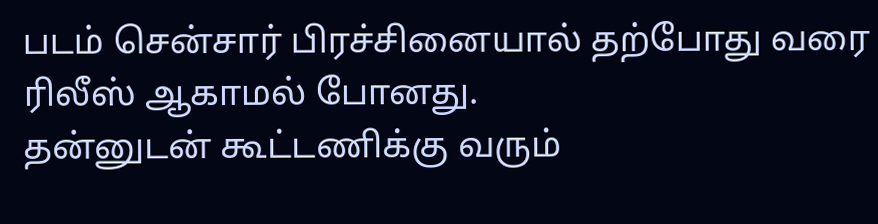படம் சென்சார் பிரச்சினையால் தற்போது வரை ரிலீஸ் ஆகாமல் போனது.
தன்னுடன் கூட்டணிக்கு வரும்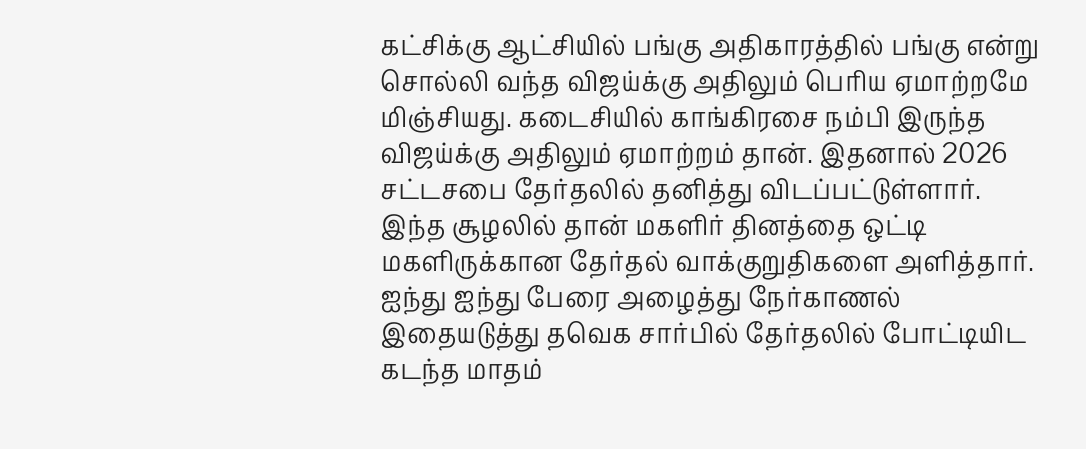கட்சிக்கு ஆட்சியில் பங்கு அதிகாரத்தில் பங்கு என்று சொல்லி வந்த விஜய்க்கு அதிலும் பெரிய ஏமாற்றமே மிஞ்சியது. கடைசியில் காங்கிரசை நம்பி இருந்த விஜய்க்கு அதிலும் ஏமாற்றம் தான். இதனால் 2026 சட்டசபை தேர்தலில் தனித்து விடப்பட்டுள்ளார். இந்த சூழலில் தான் மகளிர் தினத்தை ஒட்டி மகளிருக்கான தேர்தல் வாக்குறுதிகளை அளித்தார்.
ஐந்து ஐந்து பேரை அழைத்து நேர்காணல்
இதையடுத்து தவெக சார்பில் தேர்தலில் போட்டியிட கடந்த மாதம்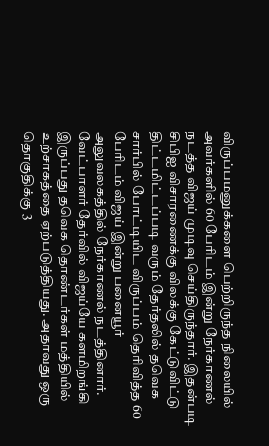விருப்பமனுக்களை பெற்றிருந்த நிலையில் அவர்களில் 60 பேரிடம் இன்று நேர்காணல் நடத்த விஜய் முடிவு செய்திருந்தார். இதன்படி சிபிஐ விசாரணைக்கு விலக்கு கேட்டுவிட்டு திட்டமிட்டப்படி வரும் தேர்தலில் தவெக சார்பில் போட்டியிட விருப்பம் தெரிவித்த 60 பேரிடம் விஜய் இன்று பனையூர் அலுவலகத்தில் நேர்காணல் நடத்தினார்.
வேட்பாளர் தேர்வில் விஜய்யே களமிறங்கி இருப்பது தவெக தொண்டர்கள் மத்தியில் உற்சாகத்தை ஏற்படுத்தியது. அதாவது ஒரு தொகுதிக்கு 3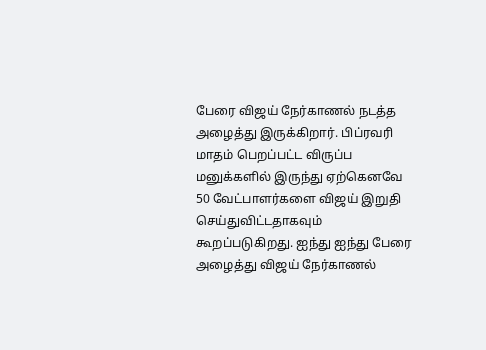பேரை விஜய் நேர்காணல் நடத்த அழைத்து இருக்கிறார். பிப்ரவரி மாதம் பெறப்பட்ட விருப்ப மனுக்களில் இருந்து ஏற்கெனவே 50 வேட்பாளர்களை விஜய் இறுதி செய்துவிட்டதாகவும் கூறப்படுகிறது. ஐந்து ஐந்து பேரை அழைத்து விஜய் நேர்காணல்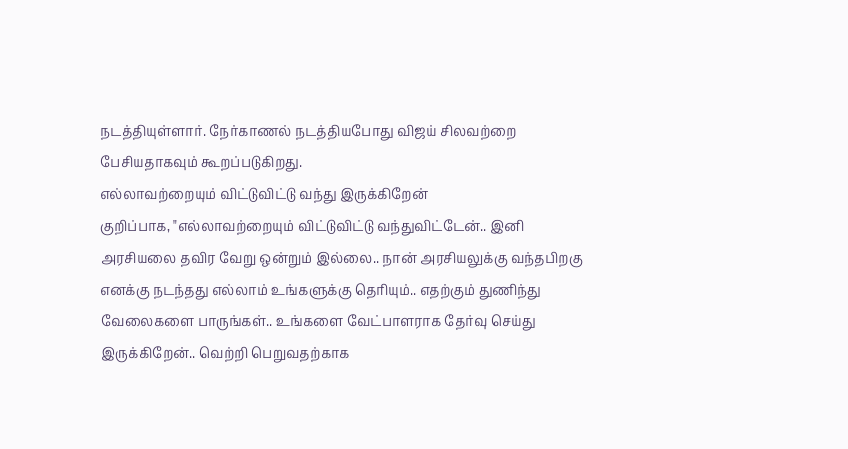நடத்தியுள்ளார். நேர்காணல் நடத்தியபோது விஜய் சிலவற்றை பேசியதாகவும் கூறப்படுகிறது.
எல்லாவற்றையும் விட்டுவிட்டு வந்து இருக்கிறேன்
குறிப்பாக, "எல்லாவற்றையும் விட்டுவிட்டு வந்துவிட்டேன்.. இனி அரசியலை தவிர வேறு ஒன்றும் இல்லை.. நான் அரசியலுக்கு வந்தபிறகு எனக்கு நடந்தது எல்லாம் உங்களுக்கு தெரியும்.. எதற்கும் துணிந்து வேலைகளை பாருங்கள்.. உங்களை வேட்பாளராக தேர்வு செய்து இருக்கிறேன்.. வெற்றி பெறுவதற்காக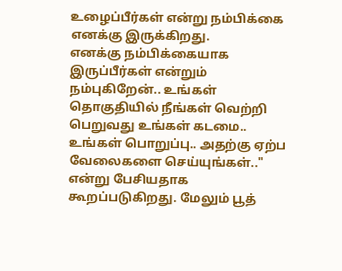உழைப்பீர்கள் என்று நம்பிக்கை எனக்கு இருக்கிறது.
எனக்கு நம்பிக்கையாக இருப்பீர்கள் என்றும் நம்புகிறேன்.. உங்கள் தொகுதியில் நீங்கள் வெற்றி பெறுவது உங்கள் கடமை.. உங்கள் பொறுப்பு.. அதற்கு ஏற்ப வேலைகளை செய்யுங்கள்.." என்று பேசியதாக கூறப்படுகிறது. மேலும் பூத்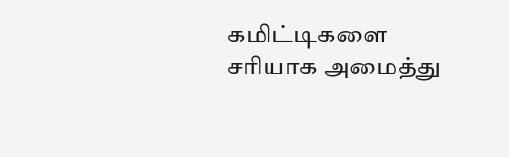கமிட்டிகளை சரியாக அமைத்து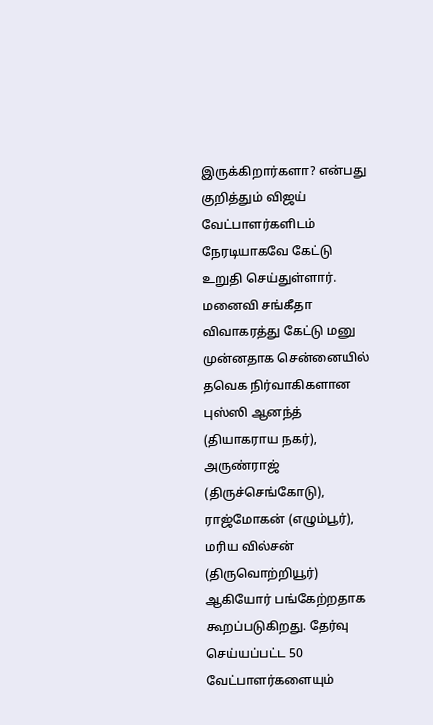இருக்கிறார்களா? என்பது குறித்தும் விஜய் வேட்பாளர்களிடம் நேரடியாகவே கேட்டு உறுதி செய்துள்ளார்.
மனைவி சங்கீதா விவாகரத்து கேட்டு மனு
முன்னதாக சென்னையில் தவெக நிர்வாகிகளான புஸ்ஸி ஆனந்த் (தியாகராய நகர்), அருண்ராஜ் (திருச்செங்கோடு), ராஜ்மோகன் (எழும்பூர்), மரிய வில்சன் (திருவொற்றியூர்) ஆகியோர் பங்கேற்றதாக கூறப்படுகிறது. தேர்வு செய்யப்பட்ட 50 வேட்பாளர்களையும்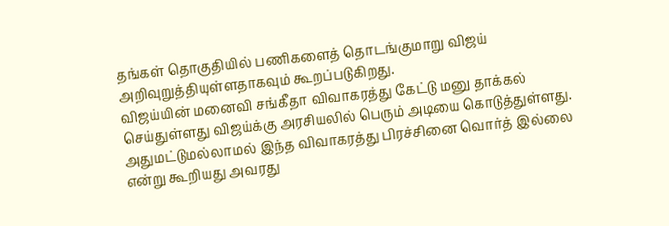தங்கள் தொகுதியில் பணிகளைத் தொடங்குமாறு விஜய் அறிவுறுத்தியுள்ளதாகவும் கூறப்படுகிறது.
விஜய்யின் மனைவி சங்கீதா விவாகரத்து கேட்டு மனு தாக்கல் செய்துள்ளது விஜய்க்கு அரசியலில் பெரும் அடியை கொடுத்துள்ளது. அதுமட்டுமல்லாமல் இந்த விவாகரத்து பிரச்சினை வொர்த் இல்லை என்று கூறியது அவரது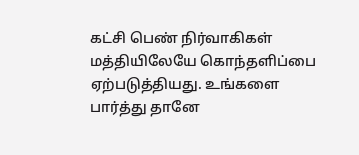கட்சி பெண் நிர்வாகிகள் மத்தியிலேயே கொந்தளிப்பை ஏற்படுத்தியது. உங்களை பார்த்து தானே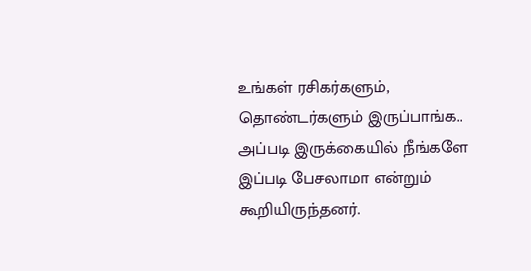உங்கள் ரசிகர்களும், தொண்டர்களும் இருப்பாங்க.. அப்படி இருக்கையில் நீங்களே இப்படி பேசலாமா என்றும் கூறியிருந்தனர்.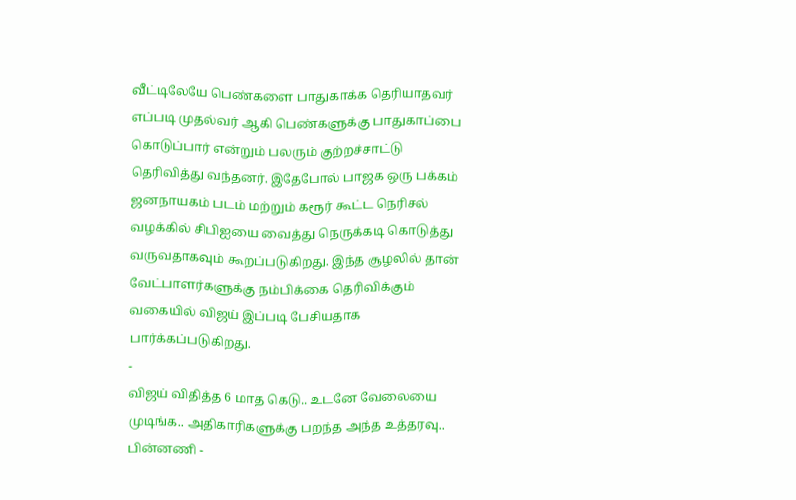வீட்டிலேயே பெண்களை பாதுகாக்க தெரியாதவர் எப்படி முதல்வர் ஆகி பெண்களுக்கு பாதுகாப்பை கொடுப்பார் என்றும் பலரும் குற்றச்சாட்டு தெரிவித்து வந்தனர். இதேபோல் பாஜக ஒரு பக்கம் ஜனநாயகம் படம் மற்றும் கரூர் கூட்ட நெரிசல் வழக்கில் சிபிஐயை வைத்து நெருக்கடி கொடுத்து வருவதாகவும் கூறப்படுகிறது. இந்த சூழலில் தான் வேட்பாளர்களுக்கு நம்பிக்கை தெரிவிக்கும் வகையில் விஜய் இப்படி பேசியதாக பார்க்கப்படுகிறது.
-
விஜய் விதித்த 6 மாத கெடு.. உடனே வேலையை முடிங்க.. அதிகாரிகளுக்கு பறந்த அந்த உத்தரவு.. பின்னணி -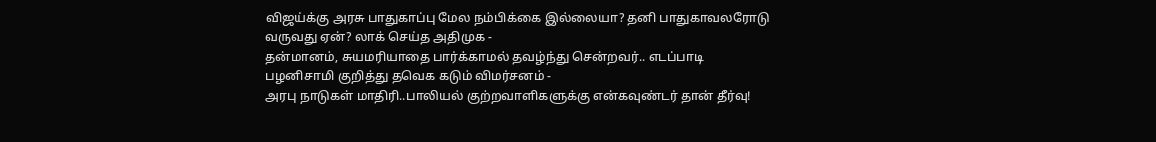விஜய்க்கு அரசு பாதுகாப்பு மேல நம்பிக்கை இல்லையா? தனி பாதுகாவலரோடு வருவது ஏன்? லாக் செய்த அதிமுக -
தன்மானம், சுயமரியாதை பார்க்காமல் தவழ்ந்து சென்றவர்.. எடப்பாடி பழனிசாமி குறித்து தவெக கடும் விமர்சனம் -
அரபு நாடுகள் மாதிரி..பாலியல் குற்றவாளிகளுக்கு என்கவுண்டர் தான் தீர்வு!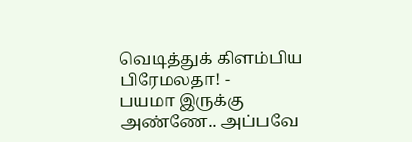வெடித்துக் கிளம்பிய பிரேமலதா! -
பயமா இருக்கு அண்ணே.. அப்பவே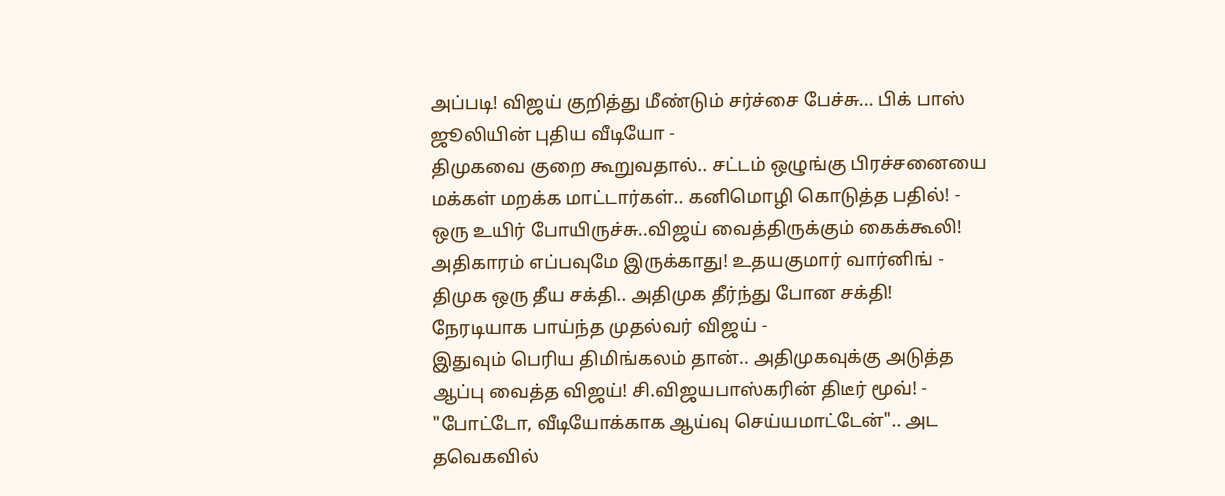அப்படி! விஜய் குறித்து மீண்டும் சர்ச்சை பேச்சு... பிக் பாஸ் ஜூலியின் புதிய வீடியோ -
திமுகவை குறை கூறுவதால்.. சட்டம் ஒழுங்கு பிரச்சனையை மக்கள் மறக்க மாட்டார்கள்.. கனிமொழி கொடுத்த பதில்! -
ஒரு உயிர் போயிருச்சு..விஜய் வைத்திருக்கும் கைக்கூலி! அதிகாரம் எப்பவுமே இருக்காது! உதயகுமார் வார்னிங் -
திமுக ஒரு தீய சக்தி.. அதிமுக தீர்ந்து போன சக்தி! நேரடியாக பாய்ந்த முதல்வர் விஜய் -
இதுவும் பெரிய திமிங்கலம் தான்.. அதிமுகவுக்கு அடுத்த ஆப்பு வைத்த விஜய்! சி.விஜயபாஸ்கரின் திடீர் மூவ்! -
"போட்டோ, வீடியோக்காக ஆய்வு செய்யமாட்டேன்".. அட தவெகவில்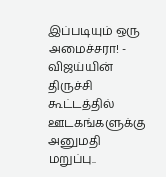இப்படியும் ஒரு அமைச்சரா! -
விஜய்யின் திருச்சி கூட்டத்தில் ஊடகங்களுக்கு அனுமதி மறுப்பு..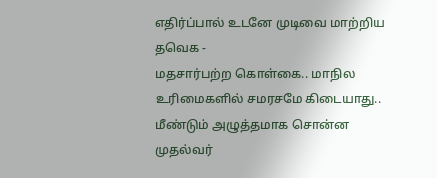எதிர்ப்பால் உடனே முடிவை மாற்றிய தவெக -
மதசார்பற்ற கொள்கை.. மாநில உரிமைகளில் சமரசமே கிடையாது.. மீண்டும் அழுத்தமாக சொன்ன முதல்வர்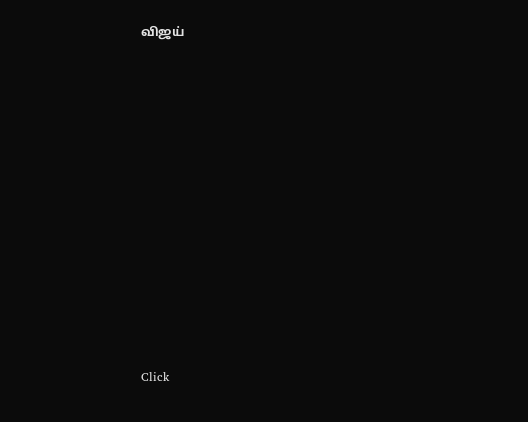விஜய்












Click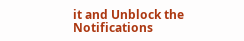it and Unblock the Notifications